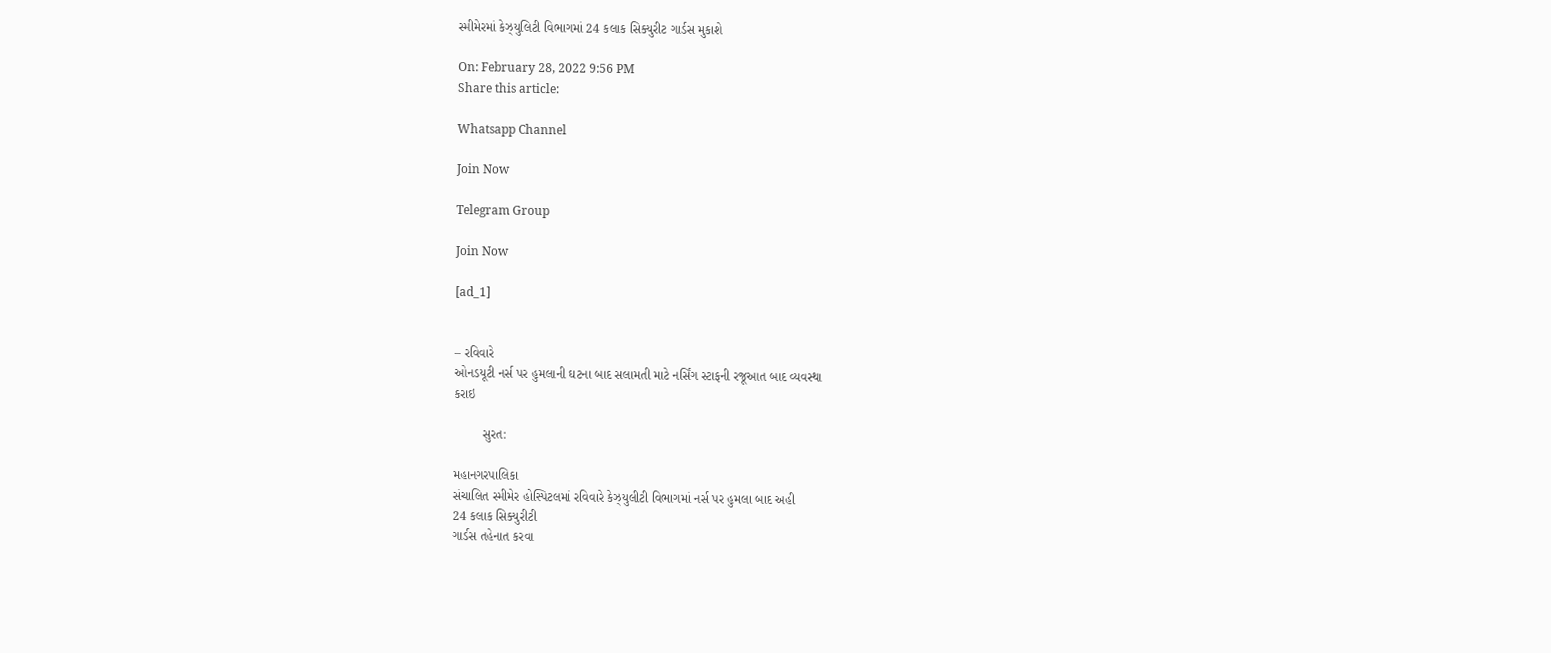સ્મીમેરમાં કેઝ્યુલિટી વિભાગમાં 24 કલાક સિક્યુરીટ ગાર્ડસ મુકાશે

On: February 28, 2022 9:56 PM
Share this article:

Whatsapp Channel

Join Now

Telegram Group

Join Now

[ad_1]


– રવિવારે
ઓનડયૂટી નર્સ પર હુમલાની ઘટના બાદ સલામતી માટે નર્સિંગ સ્ટાફની રજૂઆત બાદ વ્યવસ્થા
કરાઇ

        સુરત:

મહાનગરપાલિકા
સંચાલિત સ્મીમેર હોસ્પિટલમાં રવિવારે કેઝ્યુલીટી વિભાગમાં નર્સ પર હુમલા બાદ અહી
24 કલાક સિક્યુરીટી
ગાર્ડસ તહેનાત કરવા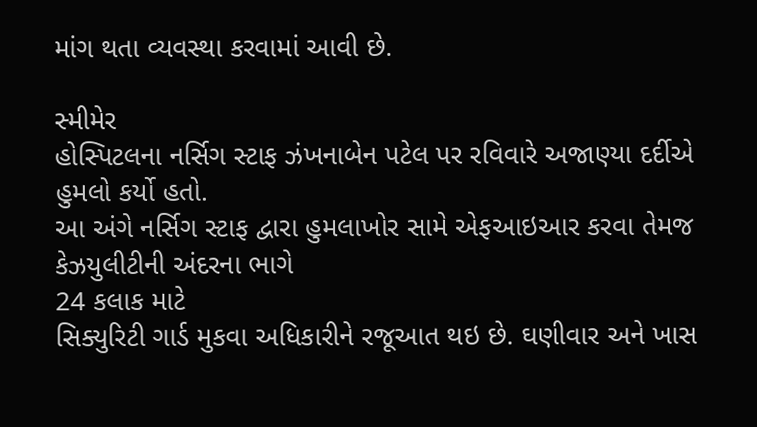માંગ થતા વ્યવસ્થા કરવામાં આવી છે.

સ્મીમેર
હોસ્પિટલના નર્સિગ સ્ટાફ ઝંખનાબેન પટેલ પર રવિવારે અજાણ્યા દર્દીએ હુમલો કર્યો હતો.
આ અંગે નર્સિગ સ્ટાફ દ્વારા હુમલાખોર સામે એફઆઇઆર કરવા તેમજ કેઝયુલીટીની અંદરના ભાગે
24 કલાક માટે
સિક્યુરિટી ગાર્ડ મુકવા અધિકારીને રજૂઆત થઇ છે. ઘણીવાર અને ખાસ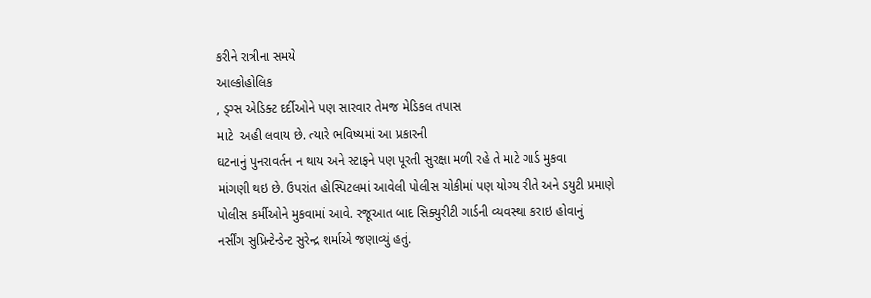કરીને રાત્રીના સમયે
આલ્કોહોલિક
, ડ્ગ્સ એડિક્ટ દર્દીઓને પણ સારવાર તેમજ મેડિકલ તપાસ
માટે  અહી લવાય છે. ત્યારે ભવિષ્યમાં આ પ્રકારની
ઘટનાનું પુનરાવર્તન ન થાય અને સ્ટાફને પણ પૂરતી સુરક્ષા મળી રહે તે માટે ગાર્ડ મુકવા
માંગણી થઇ છે. ઉપરાંત હોસ્પિટલમાં આવેલી પોલીસ ચોકીમાં પણ યોગ્ય રીતે અને ડયુટી પ્રમાણે
પોલીસ કર્મીઓને મુકવામાં આવે. રજૂઆત બાદ સિક્યુરીટી ગાર્ડની વ્યવસ્થા કરાઇ હોવાનું
નર્સીંગ સુપ્રિન્ટેન્ડેન્ટ સુરેન્દ્ર શર્માએ જણાવ્યું હતું.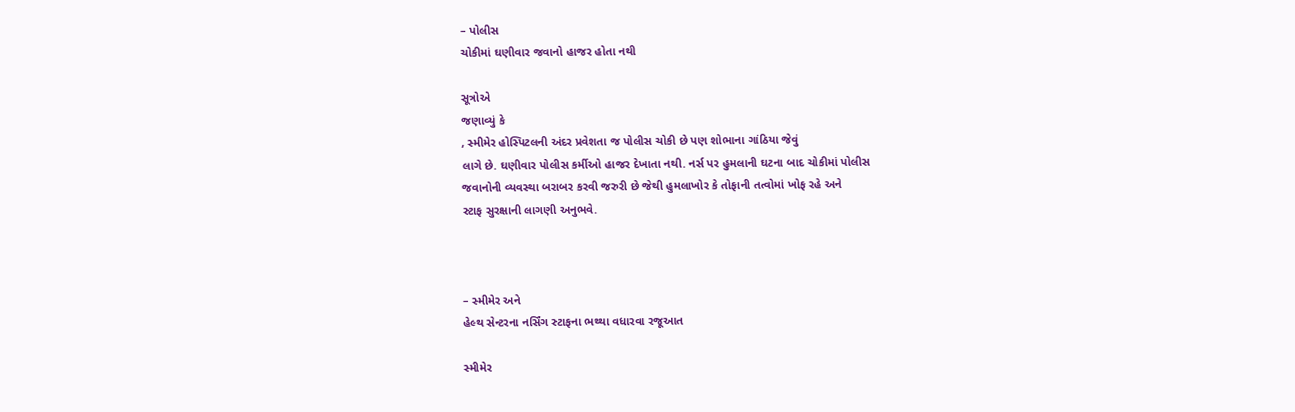– પોલીસ
ચોકીમાં ઘણીવાર જવાનો હાજર હોતા નથી

સૂત્રોએ
જણાવ્યું કે
, સ્મીમેર હોસ્પિટલની અંદર પ્રવેશતા જ પોલીસ ચોકી છે પણ શોભાના ગાંઠિયા જેવું
લાગે છે. ઘણીવાર પોલીસ કર્મીઓ હાજર દેખાતા નથી. નર્સ પર હુમલાની ઘટના બાદ ચોકીમાં પોલીસ
જવાનોની વ્યવસ્થા બરાબર કરવી જરુરી છે જેથી હુમલાખોર કે તોફાની તત્વોમાં ખોફ રહે અને
સ્ટાફ સુરક્ષાની લાગણી અનુભવે.



– સ્મીમેર અને
હેલ્થ સેન્ટરના નર્સિંગ સ્ટાફના ભથ્થા વધારવા રજૂઆત

સ્મીમેર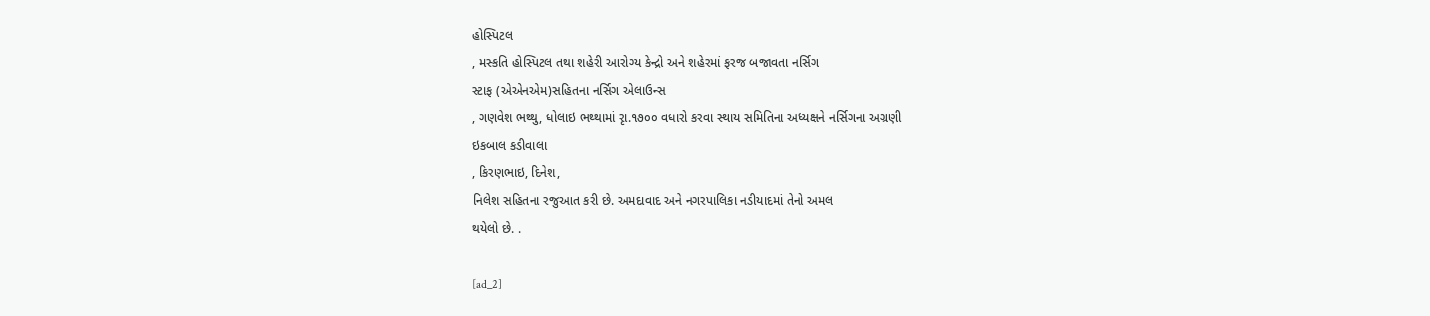હોસ્પિટલ
, મસ્કતિ હોસ્પિટલ તથા શહેરી આરોગ્ય કેન્દ્રો અને શહેરમાં ફરજ બજાવતા નર્સિગ
સ્ટાફ (એએનએમ)સહિતના નર્સિગ એલાઉન્સ
, ગણવેશ ભથ્થુ, ધોલાઇ ભથ્થામાં રૃા.૧૭૦૦ વધારો કરવા સ્થાય સમિતિના અધ્યક્ષને નર્સિગના અગ્રણી
ઇકબાલ કડીવાલા
, કિરણભાઇ, દિનેશ,
નિલેશ સહિતના રજુઆત કરી છે. અમદાવાદ અને નગરપાલિકા નડીયાદમાં તેનો અમલ
થયેલો છે. .

[ad_2]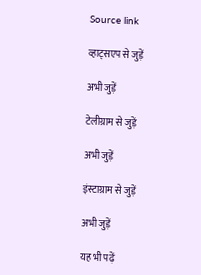Source link

व्हाट्सएप से जुड़ें

अभी जुड़ें

टेलीग्राम से जुड़ें

अभी जुड़ें

इंस्टाग्राम से जुड़ें

अभी जुड़ें

यह भी पढ़ें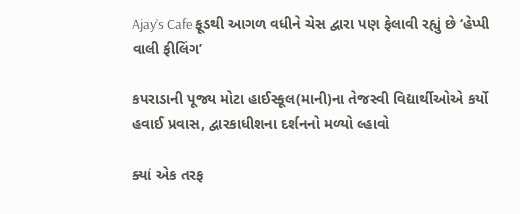Ajay’s Cafe ફૂડથી આગળ વધીને ચેસ દ્વારા પણ ફેલાવી રહ્યું છે ‘હેપ્પી વાલી ફીલિંગ’

કપરાડાની પૂજ્ય મોટા હાઈસ્કૂલ(માની)ના તેજસ્વી વિદ્યાર્થીઓએ કર્યો હવાઈ પ્રવાસ, દ્વારકાધીશના દર્શનનો મળ્યો લ્હાવો

ક્યાં એક તરફ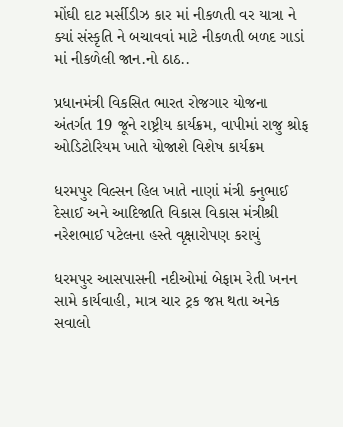મોંઘી દાટ મર્સીડીઝ કાર માં નીકળતી વર યાત્રા ને ક્યાં સંસ્કૃતિ ને બચાવવાં માટે નીકળતી બળદ ગાડાં માં નીકળેલી જાન.નો ઠાઠ..

પ્રધાનમંત્રી વિકસિત ભારત રોજગાર યોજના અંતર્ગત 19 જૂને રાષ્ટ્રીય કાર્યક્રમ, વાપીમાં રાજુ શ્રોફ ઓડિટોરિયમ ખાતે યોજાશે વિશેષ કાર્યક્રમ

ધરમપુર વિલ્સન હિલ ખાતે નાણાં મંત્રી કનુભાઈ દેસાઈ અને આદિજાતિ વિકાસ વિકાસ મંત્રીશ્રી નરેશભાઈ પટેલના હસ્તે વૃક્ષારોપણ કરાયું

ધરમપુર આસપાસની નદીઓમાં બેફામ રેતી ખનન સામે કાર્યવાહી, માત્ર ચાર ટ્રક જપ્ત થતા અનેક સવાલો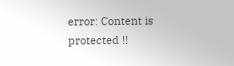error: Content is protected !!